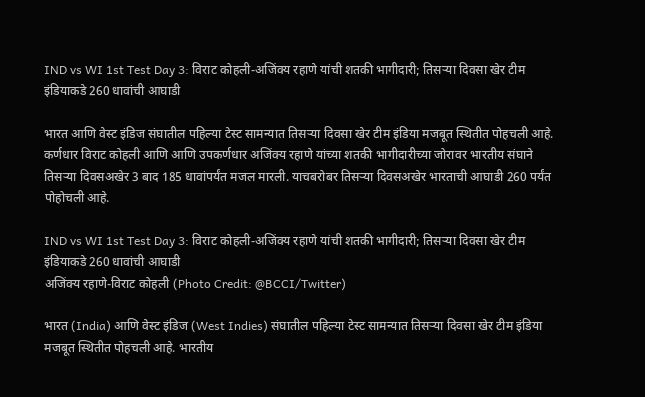IND vs WI 1st Test Day 3: विराट कोहली-अजिंक्य रहाणे यांची शतकी भागीदारी; तिसऱ्या दिवसा खेर टीम इंडियाकडे 260 धावांची आघाडी

भारत आणि वेस्ट इंडिज संघातील पहिल्या टेस्ट सामन्यात तिसऱ्या दिवसा खेर टीम इंडिया मजबूत स्थितीत पोहचली आहे. कर्णधार विराट कोहली आणि आणि उपकर्णधार अजिंक्य रहाणे यांच्या शतकी भागीदारीच्या जोरावर भारतीय संघाने तिसऱ्या दिवसअखेर 3 बाद 185 धावांपर्यंत मजल मारली. याचबरोबर तिसऱ्या दिवसअखेर भारताची आघाडी 260 पर्यंत पोहोचली आहे.

IND vs WI 1st Test Day 3: विराट कोहली-अजिंक्य रहाणे यांची शतकी भागीदारी; तिसऱ्या दिवसा खेर टीम इंडियाकडे 260 धावांची आघाडी
अजिंक्य रहाणे-विराट कोहली (Photo Credit: @BCCI/Twitter)

भारत (India) आणि वेस्ट इंडिज (West Indies) संघातील पहिल्या टेस्ट सामन्यात तिसऱ्या दिवसा खेर टीम इंडिया मजबूत स्थितीत पोहचली आहे. भारतीय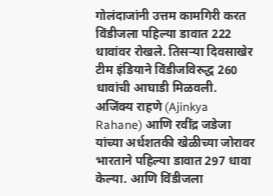गोलंदाजांनी उत्तम कामगिरी करत विंडीजला पहिल्या डावात 222 धावांवर रोखले. तिसऱ्या दिवसाखेर टीम इंडियाने विंडीजविरुद्ध 260 धावांची आघाडी मिळवली. अजिंक्य राहणे (Ajinkya Rahane) आणि रवींद्र जडेजा यांच्या अर्धशतकी खेळीच्या जोरावर भारताने पहिल्या डावात 297 धावा केल्या. आणि विंडीजला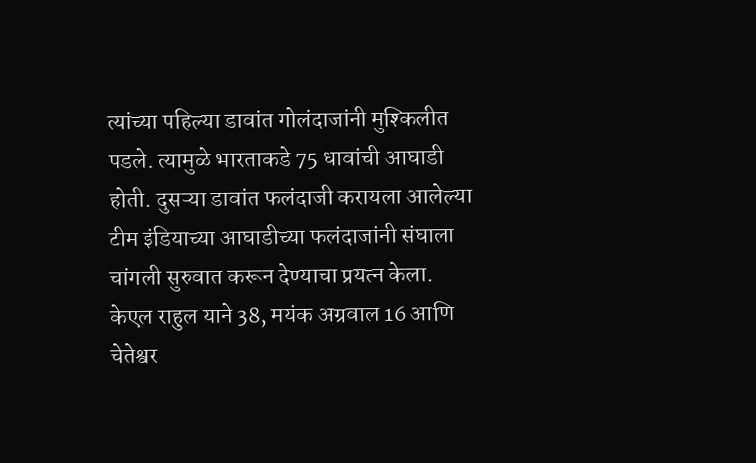त्यांच्या पहिल्या डावांत गोलंदाजांनी मुश्किलीत पडले. त्यामुळे भारताकडे 75 धावांची आघाडी होती. दुसऱ्या डावांत फलंदाजी करायला आलेल्या टीम इंडियाच्या आघाडीच्या फलंदाजांनी संघाला चांगली सुरुवात करून देण्याचा प्रयत्न केला. केएल राहुल याने 38, मयंक अग्रवाल 16 आणि चेतेश्वर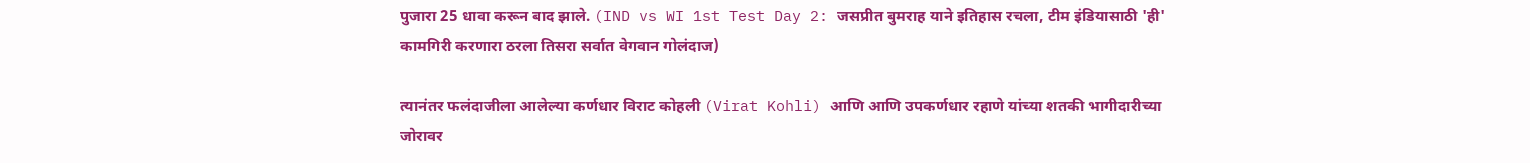पुजारा 25 धावा करून बाद झाले. (IND vs WI 1st Test Day 2: जसप्रीत बुमराह याने इतिहास रचला, टीम इंडियासाठी 'ही' कामगिरी करणारा ठरला तिसरा सर्वात वेगवान गोलंदाज)

त्यानंतर फलंदाजीला आलेल्या कर्णधार विराट कोहली (Virat Kohli) आणि आणि उपकर्णधार रहाणे यांच्या शतकी भागीदारीच्या जोरावर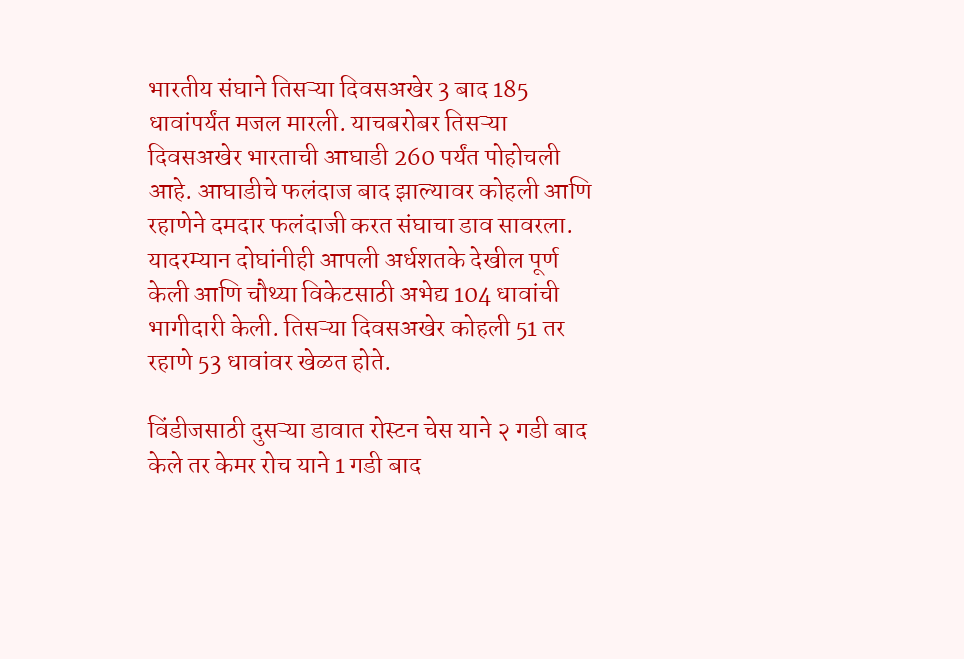भारतीय संघाने तिसऱ्या दिवसअखेर 3 बाद 185 धावांपर्यंत मजल मारली. याचबरोबर तिसऱ्या दिवसअखेर भारताची आघाडी 260 पर्यंत पोहोचली आहे. आघाडीचे फलंदाज बाद झाल्यावर कोहली आणि रहाणेने दमदार फलंदाजी करत संघाचा डाव सावरला. यादरम्यान दोघांनीही आपली अर्धशतके देखील पूर्ण केली आणि चौथ्या विकेटसाठी अभेद्य 104 धावांची भागीदारी केली. तिसऱ्या दिवसअखेर कोहली 51 तर रहाणे 53 धावांवर खेळत होते.

विंडीजसाठी दुसऱ्या डावात रोस्टन चेस याने २ गडी बाद केले तर केमर रोच याने 1 गडी बाद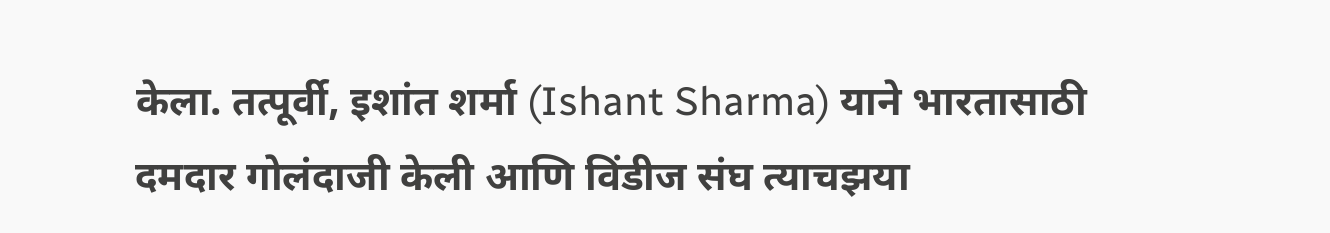केला. तत्पूर्वी, इशांत शर्मा (Ishant Sharma) याने भारतासाठी दमदार गोलंदाजी केली आणि विंडीज संघ त्याचझया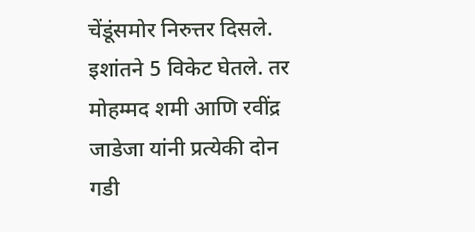चेंडूंसमोर निरुत्तर दिसले. इशांतने 5 विकेट घेतले. तर मोहम्मद शमी आणि रवींद्र जाडेजा यांनी प्रत्येकी दोन गडी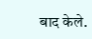बाद केले.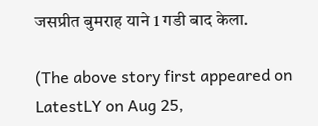जसप्रीत बुमराह याने 1 गडी बाद केला.

(The above story first appeared on LatestLY on Aug 25,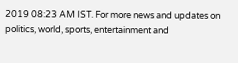2019 08:23 AM IST. For more news and updates on politics, world, sports, entertainment and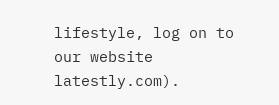lifestyle, log on to our website latestly.com).